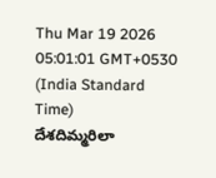Thu Mar 19 2026 05:01:01 GMT+0530 (India Standard Time)
దేశదిమ్మరిలా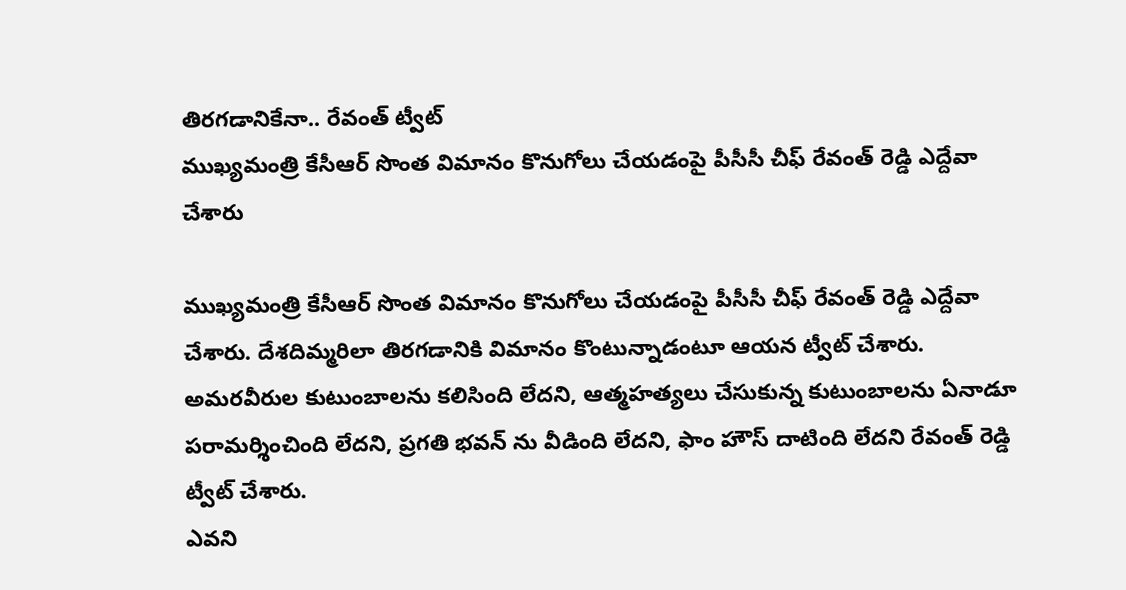తిరగడానికేనా.. రేవంత్ ట్వీట్
ముఖ్యమంత్రి కేసీఆర్ సొంత విమానం కొనుగోలు చేయడంపై పీసీసీ చీఫ్ రేవంత్ రెడ్డి ఎద్దేవా చేశారు

ముఖ్యమంత్రి కేసీఆర్ సొంత విమానం కొనుగోలు చేయడంపై పీసీసీ చీఫ్ రేవంత్ రెడ్డి ఎద్దేవా చేశారు. దేశదిమ్మరిలా తిరగడానికి విమానం కొంటున్నాడంటూ ఆయన ట్వీట్ చేశారు. అమరవీరుల కుటుంబాలను కలిసింది లేదని, ఆత్మహత్యలు చేసుకున్న కుటుంబాలను ఏనాడూ పరామర్శించింది లేదని, ప్రగతి భవన్ ను వీడింది లేదని, ఫాం హౌస్ దాటింది లేదని రేవంత్ రెడ్డి ట్వీట్ చేశారు.
ఎవని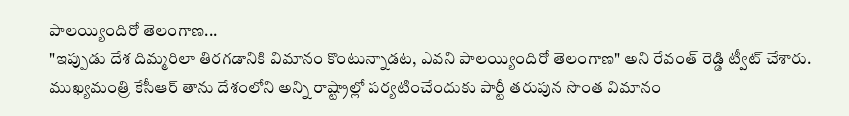పాలయ్యిందిరో తెలంగాణ...
"ఇప్పుడు దేశ దిమ్మరిలా తిరగడానికి విమానం కొంటున్నాడట, ఎవని పాలయ్యిందిరో తెలంగాణ" అని రేవంత్ రెడ్డి ట్వీట్ చేశారు. ముఖ్యమంత్రి కేసీఆర్ తాను దేశంలోని అన్ని రాష్ట్రాల్లో పర్యటించేందుకు పార్టీ తరుపున సొంత విమానం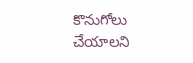కొనుగోలు చేయాలని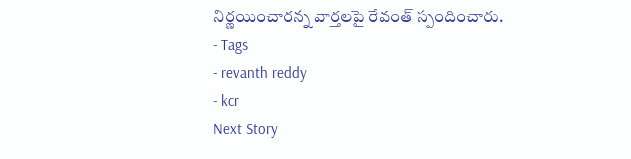నిర్ణయించారన్న వార్తలపై రేవంత్ స్పందించారు.
- Tags
- revanth reddy
- kcr
Next Story